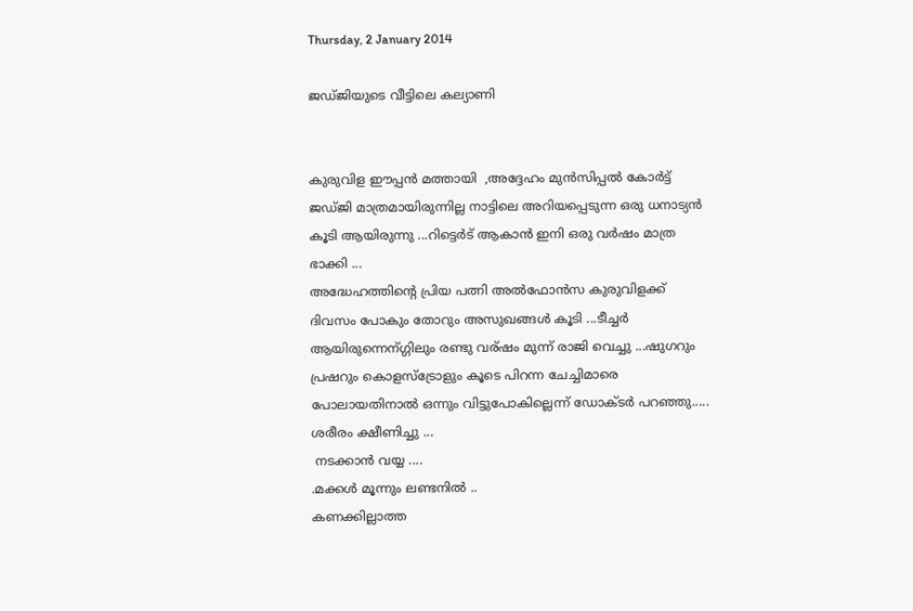Thursday, 2 January 2014

ജഡ്ജിയുടെ വീട്ടിലെ കല്യാണി


കുരുവിള ഈപ്പന്‍ മത്തായി  ,അദ്ദേഹം മുന്‍സിപ്പല്‍ കോര്‍ട്ട് ജഡ്ജി മാത്രമായിരുന്നില്ല നാട്ടിലെ അറിയപ്പെടുന്ന ഒരു ധനാട്യന്‍ കൂടി ആയിരുന്നു ...റിട്ടെര്‍ട് ആകാന്‍ ഇനി ഒരു വര്‍ഷം മാത്ര ഭാക്കി ...
അദ്ധേഹത്തിന്റെ പ്രിയ പത്നി അല്‍ഫോന്‍സ കുരുവിളക്ക് ദിവസം പോകും തോറും അസുഖങ്ങള്‍ കൂടി ...ടീച്ചര്‍ ആയിരുന്നെന്ഗ്ഗിലും രണ്ടു വര്ഷം മുന്ന് രാജി വെച്ചു ...ഷുഗറും പ്രഷറും കൊളസ്ട്രോളും കൂടെ പിറന്ന ചേച്ചിമാരെ പോലായതിനാല്‍ ഒന്നും വിട്ടുപോകില്ലെന്ന് ഡോക്ടര്‍ പറഞ്ഞു.....
ശരീരം ക്ഷീണിച്ചു ...
 നടക്കാന്‍ വയ്യ ....
.മക്കള്‍ മൂന്നും ലണ്ടനില്‍ ..
കണക്കില്ലാത്ത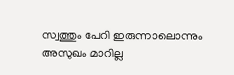സ്വത്തും പേറി ഇരുന്നാലൊന്നും അസുഖം മാറില്ല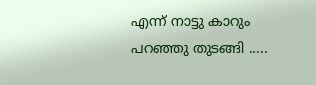എന്ന് നാട്ടു കാറും പറഞ്ഞു തുടങ്ങി .....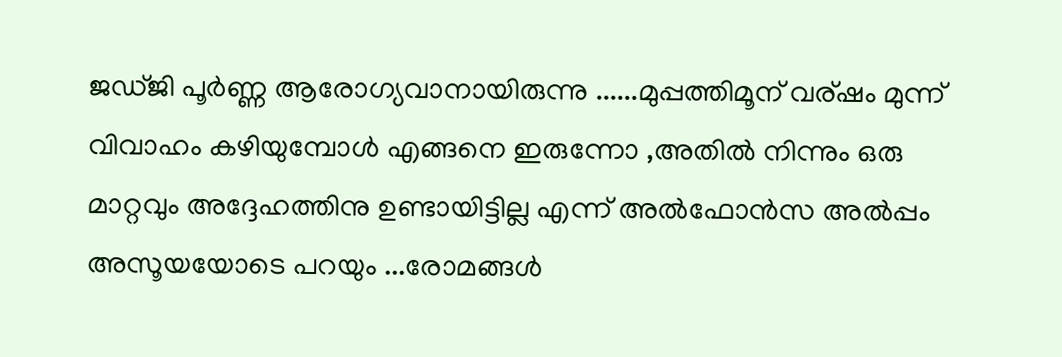ജഡ്ജി പൂര്‍ണ്ണ ആരോഗ്യവാനായിരുന്നു ......മുപ്പത്തിമൂന് വര്ഷം മുന്ന് വിവാഹം കഴിയുമ്പോള്‍ എങ്ങനെ ഇരുന്നോ ,അതില്‍ നിന്നും ഒരു മാറ്റവും അദ്ദേഹത്തിനു ഉണ്ടായിട്ടില്ല എന്ന് അല്‍ഫോന്‍സ അല്‍പ്പം അസൂയയോടെ പറയും ...രോമങ്ങള്‍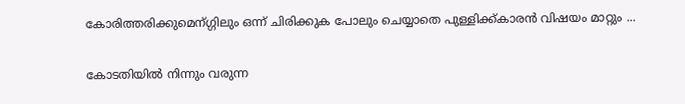കോരിത്തരിക്കുമെന്ഗ്ഗിലും ഒന്ന് ചിരിക്കുക പോലും ചെയ്യാതെ പുള്ളിക്ക്കാരന്‍ വിഷയം മാറ്റും ...

കോടതിയില്‍ നിന്നും വരുന്ന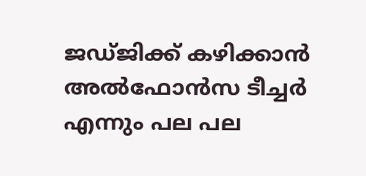ജഡ്ജിക്ക് കഴിക്കാന്‍ അല്‍ഫോന്‍സ ടീച്ചര്‍ എന്നും പല പല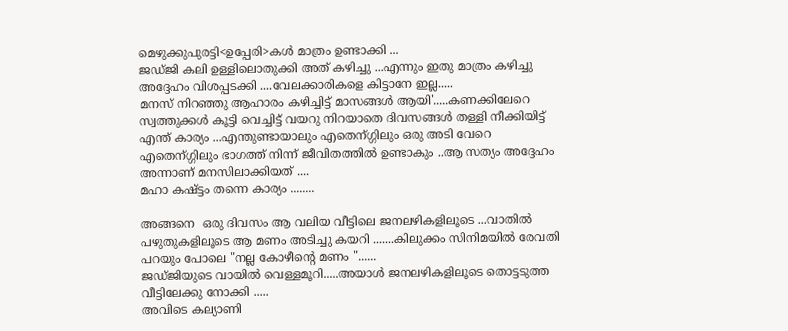മെഴുക്കുപുരട്ടി<ഉപ്പേരി>കള്‍ മാത്രം ഉണ്ടാക്കി ...
ജഡ്ജി കലി ഉള്ളിലൊതുക്കി അത് കഴിച്ചു ...എന്നും ഇതു മാത്രം കഴിച്ചു അദ്ദേഹം വിശപ്പടക്കി ....വേലക്കാരികളെ കിട്ടാനേ ഇല്ല.....
മനസ് നിറഞ്ഞു ആഹാരം കഴിച്ചിട്ട് മാസങ്ങള്‍ ആയി'.....കണക്കിലേറെ സ്വത്തുക്കള്‍ കൂട്ടി വെച്ചിട്ട് വയറു നിറയാതെ ദിവസങ്ങള്‍ തള്ളി നീക്കിയിട്ട് എന്ത് കാര്യം ...എന്തുണ്ടായാലും എതെന്ഗ്ഗിലും ഒരു അടി വേറെ എതെന്ഗ്ഗിലും ഭാഗത്ത് നിന്ന് ജീവിതത്തില്‍ ഉണ്ടാകും ..ആ സത്യം അദ്ദേഹം അന്നാണ് മനസിലാക്കിയത് ....
മഹാ കഷ്ട്ടം തന്നെ കാര്യം ........

അങ്ങനെ  ഒരു ദിവസം ആ വലിയ വീട്ടിലെ ജനലഴികളിലൂടെ ...വാതില്‍ പഴുതുകളിലൂടെ ആ മണം അടിച്ചു കയറി .......കിലുക്കം സിനിമയില്‍ രേവതി പറയും പോലെ "നല്ല കോഴീന്റെ മണം "......
ജഡ്ജിയുടെ വായില്‍ വെള്ളമൂറി.....അയാള്‍ ജനലഴികളിലൂടെ തൊട്ടടുത്ത വീട്ടിലേക്കു നോക്കി .....
അവിടെ കല്യാണി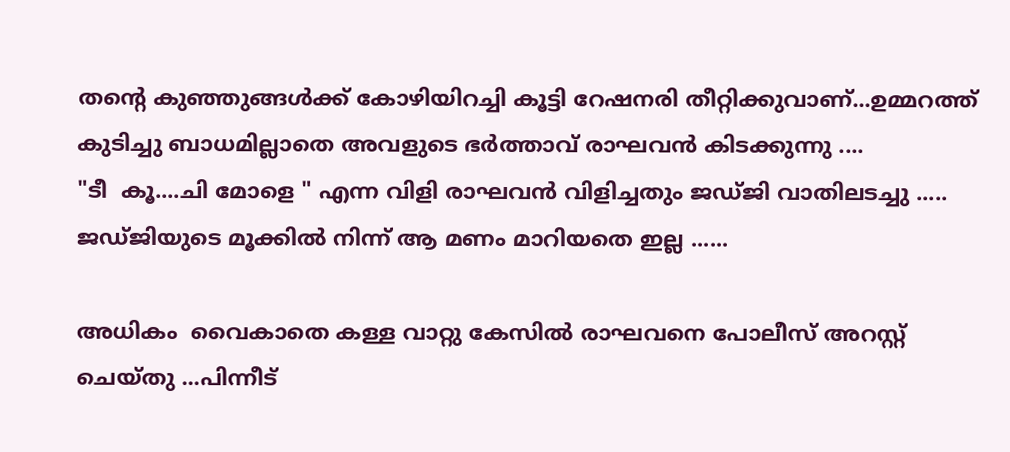തന്‍റെ കുഞ്ഞുങ്ങള്‍ക്ക്‌ കോഴിയിറച്ചി കൂട്ടി റേഷനരി തീറ്റിക്കുവാണ്...ഉമ്മറത്ത് കുടിച്ചു ബാധമില്ലാതെ അവളുടെ ഭര്‍ത്താവ് രാഘവന്‍ കിടക്കുന്നു ....
"ടീ  കൂ....ചി മോളെ " എന്ന വിളി രാഘവന്‍ വിളിച്ചതും ജഡ്ജി വാതിലടച്ചു .....
ജഡ്ജിയുടെ മൂക്കില്‍ നിന്ന് ആ മണം മാറിയതെ ഇല്ല ......

അധികം  വൈകാതെ കള്ള വാറ്റു കേസില്‍ രാഘവനെ പോലീസ് അറസ്റ്റ് ചെയ്തു ...പിന്നീട്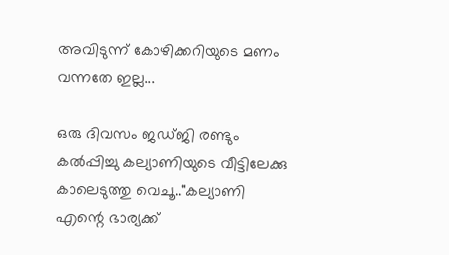അവിടുന്ന് കോഴിക്കറിയുടെ മണം വന്നതേ ഇല്ല...

ഒരു ദിവസം ജഡ്ജി രണ്ടും കല്‍പ്പിച്ചു കല്യാണിയുടെ വീട്ടിലേക്കു കാലെടുത്തു വെചൂ.."കല്യാണി  എന്റെ ഭാര്യക്ക്‌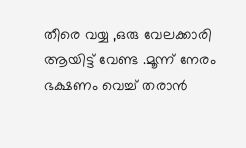തീരെ വയ്യ ,ഒരു വേലക്കാരി ആയിട്ട് വേണ്ട .മൂന്ന് നേരം ഭക്ഷണം വെച്ച് തരാന്‍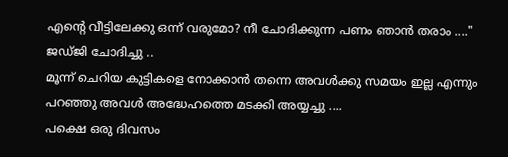എന്റെ വീട്ടിലേക്കു ഒന്ന് വരുമോ? നീ ചോദിക്കുന്ന പണം ഞാന്‍ തരാം ...."  ജഡ്ജി ചോദിച്ചു ..
മൂന്ന് ചെറിയ കുട്ടികളെ നോക്കാന്‍ തന്നെ അവള്‍ക്കു സമയം ഇല്ല എന്നും പറഞ്ഞു അവള്‍ അദ്ധേഹത്തെ മടക്കി അയ്യച്ചു ....
പക്ഷെ ഒരു ദിവസം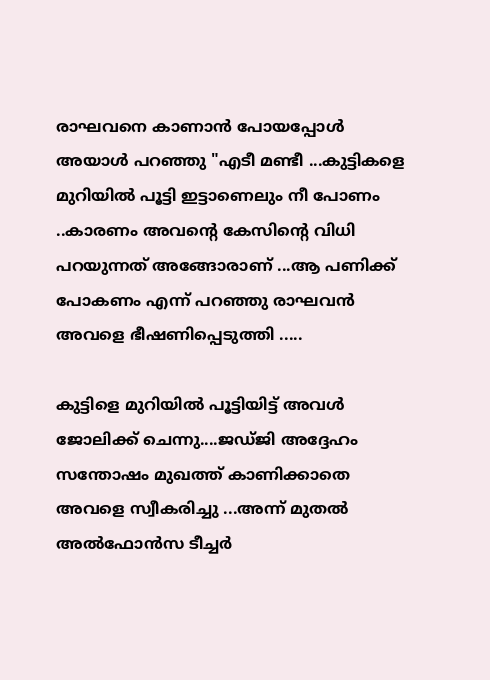രാഘവനെ കാണാന്‍ പോയപ്പോള്‍ അയാള്‍ പറഞ്ഞു "എടീ മണ്ടീ ...കുട്ടികളെ മുറിയില്‍ പൂട്ടി ഇട്ടാണെലും നീ പോണം ..കാരണം അവന്റെ കേസിന്‍റെ വിധി പറയുന്നത് അങ്ങോരാണ് ...ആ പണിക്ക് പോകണം എന്ന് പറഞ്ഞു രാഘവന്‍ അവളെ ഭീഷണിപ്പെടുത്തി .....

കുട്ടിളെ മുറിയില്‍ പൂട്ടിയിട്ട് അവള്‍ ജോലിക്ക് ചെന്നു....ജഡ്ജി അദ്ദേഹം സന്തോഷം മുഖത്ത് കാണിക്കാതെ അവളെ സ്വീകരിച്ചു ...അന്ന് മുതല്‍ അല്‍ഫോന്‍സ ടീച്ചര്‍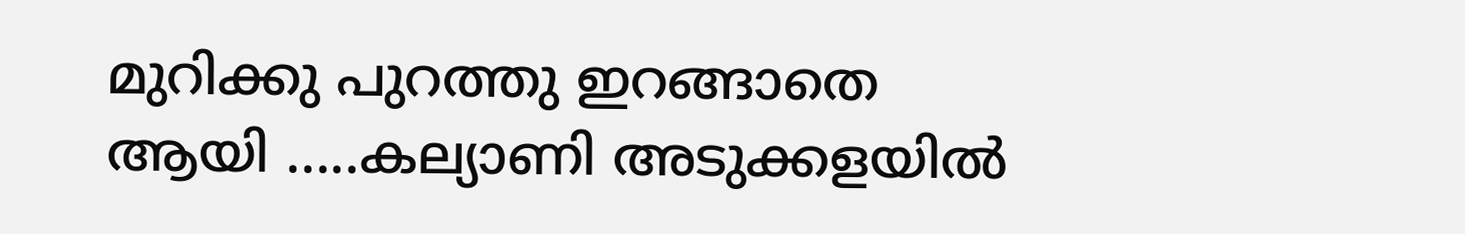മുറിക്കു പുറത്തു ഇറങ്ങാതെ ആയി .....കല്യാണി അടുക്കളയില്‍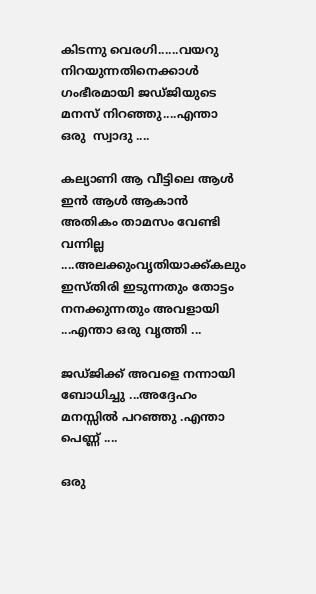കിടന്നു വെരഗി......വയറു നിറയുന്നതിനെക്കാള്‍ ഗംഭീരമായി ജഡ്ജിയുടെ മനസ് നിറഞ്ഞു....എന്താ ഒരു  സ്വാദു ....

കല്യാണി ആ വീട്ടിലെ ആള്‍ ഇന്‍ ആള്‍ ആകാന്‍ അതികം താമസം വേണ്ടി വന്നില്ല ....അലക്കുംവൃതിയാക്ക്കലും ഇസ്തിരി ഇടുന്നതും തോട്ടം നനക്കുന്നതും അവളായി ...എന്താ ഒരു വൃത്തി ...

ജഡ്ജിക്ക് അവളെ നന്നായി ബോധിച്ചു ...അദ്ദേഹം മനസ്സില്‍ പറഞ്ഞു .എന്താ പെണ്ണ് ....

ഒരു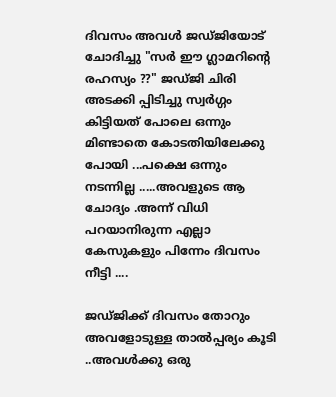ദിവസം അവള്‍ ജഡ്ജിയോട് ചോദിച്ചു "സര്‍ ഈ ഗ്ലാമറിന്റെ രഹസ്യം ??" ജഡ്ജി ചിരി അടക്കി പ്പിടിച്ചു സ്വര്‍ഗ്ഗം കിട്ടിയത് പോലെ ഒന്നും മിണ്ടാതെ കോടതിയിലേക്കു പോയി ...പക്ഷെ ഒന്നും നടന്നില്ല .....അവളുടെ ആ ചോദ്യം .അന്ന് വിധി പറയാനിരുന്ന എല്ലാ കേസുകളും പിന്നേം ദിവസം നീട്ടി ....

ജഡ്ജിക്ക് ദിവസം തോറും അവളോടുള്ള താല്‍പ്പര്യം കൂടി ..അവള്‍ക്കു ഒരു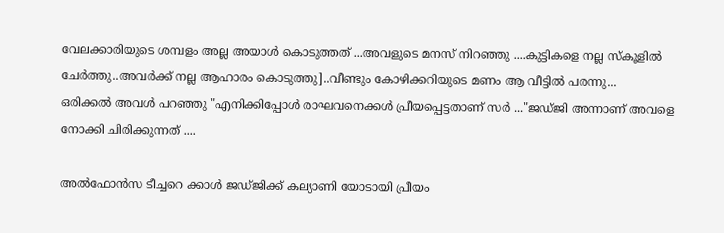വേലക്കാരിയുടെ ശമ്പളം അല്ല അയാള്‍ കൊടുത്തത് ...അവളുടെ മനസ് നിറഞ്ഞു ....കുട്ടികളെ നല്ല സ്കൂളില്‍ ചേര്‍ത്തു..അവര്‍ക്ക് നല്ല ആഹാരം കൊടുത്തു]..വീണ്ടും കോഴിക്കറിയുടെ മണം ആ വീട്ടില്‍ പരന്നു...
ഒരിക്കല്‍ അവള്‍ പറഞ്ഞു "എനിക്കിപ്പോള്‍ രാഘവനെക്കള്‍ പ്രീയപ്പെട്ടതാണ് സര്‍ ..."ജഡ്ജി അന്നാണ് അവളെ നോക്കി ചിരിക്കുന്നത് ....

അല്‍ഫോന്‍സ ടീച്ചറെ ക്കാള്‍ ജഡ്ജിക്ക് കല്യാണി യോടായി പ്രീയം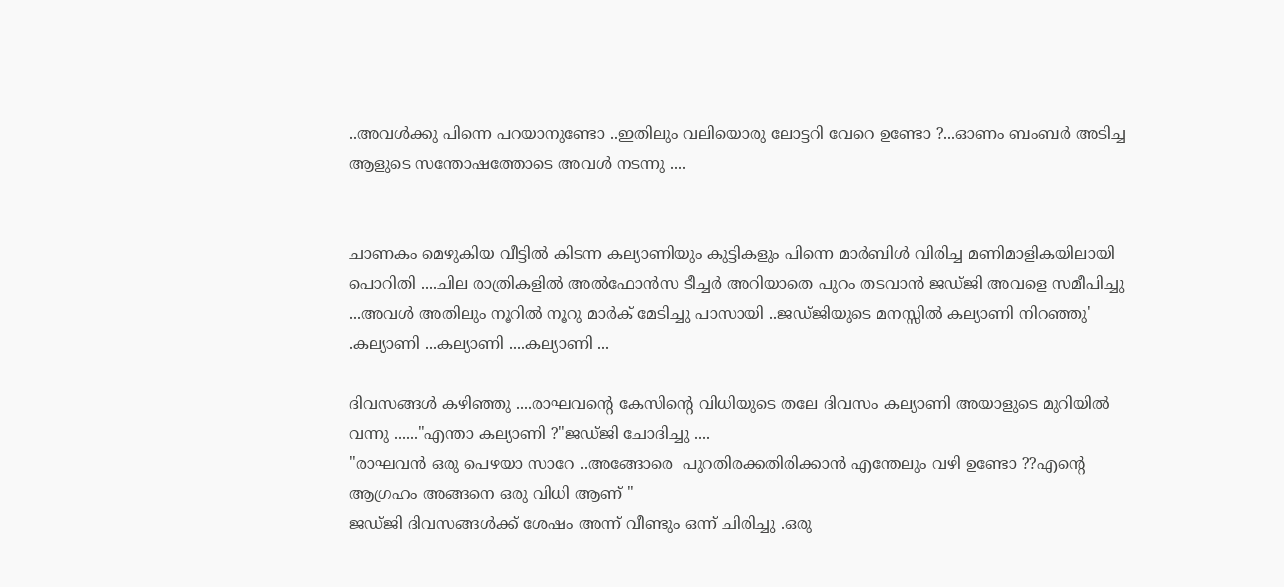..അവള്‍ക്കു പിന്നെ പറയാനുണ്ടോ ..ഇതിലും വലിയൊരു ലോട്ടറി വേറെ ഉണ്ടോ ?...ഓണം ബംബര്‍ അടിച്ച ആളുടെ സന്തോഷത്തോടെ അവള്‍ നടന്നു ....


ചാണകം മെഴുകിയ വീട്ടില്‍ കിടന്ന കല്യാണിയും കുട്ടികളും പിന്നെ മാര്‍ബിള്‍ വിരിച്ച മണിമാളികയിലായി പൊറിതി ....ചില രാത്രികളില്‍ അല്‍ഫോന്‍സ ടീച്ചര്‍ അറിയാതെ പുറം തടവാന്‍ ജഡ്ജി അവളെ സമീപിച്ചു ...അവള്‍ അതിലും നൂറില്‍ നൂറു മാര്‍ക് മേടിച്ചു പാസായി ..ജഡ്ജിയുടെ മനസ്സില്‍ കല്യാണി നിറഞ്ഞു'
.കല്യാണി ...കല്യാണി ....കല്യാണി ...

ദിവസങ്ങള്‍ കഴിഞ്ഞു ....രാഘവന്റെ കേസിന്‍റെ വിധിയുടെ തലേ ദിവസം കല്യാണി അയാളുടെ മുറിയില്‍ വന്നു ......"എന്താ കല്യാണി ?"ജഡ്ജി ചോദിച്ചു ....
"രാഘവന്‍ ഒരു പെഴയാ സാറേ ..അങ്ങോരെ  പുറതിരക്കതിരിക്കാന്‍ എന്തേലും വഴി ഉണ്ടോ ??എന്റെ ആഗ്രഹം അങ്ങനെ ഒരു വിധി ആണ് "
ജഡ്ജി ദിവസങ്ങള്‍ക്ക് ശേഷം അന്ന് വീണ്ടും ഒന്ന് ചിരിച്ചു .ഒരു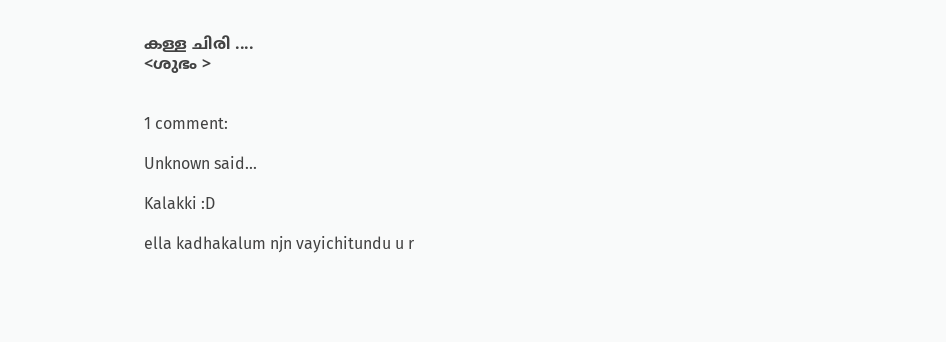കള്ള ചിരി ....
<ശുഭം >


1 comment:

Unknown said...

Kalakki :D

ella kadhakalum njn vayichitundu u r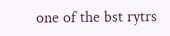one of the bst rytrs